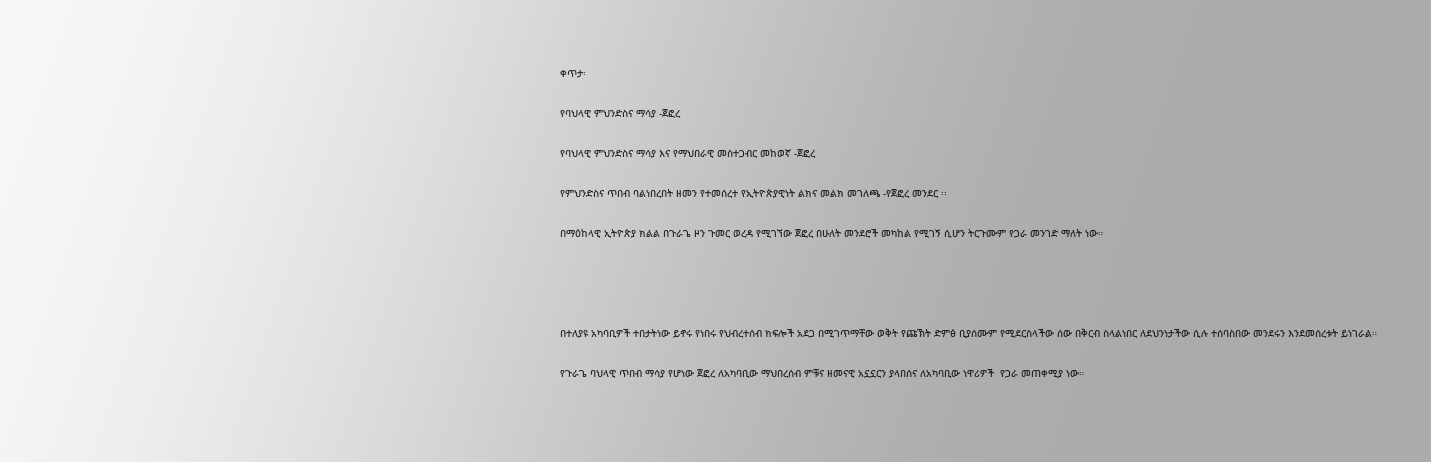ቀጥታ፡

የባህላዊ ምህንድስና ማሳያ -ጀፎረ

የባህላዊ ምህንድስና ማሳያ እና የማህበራዊ መስተጋብር መከወኛ -ጀፎረ

የምህንድስና ጥበብ ባልነበረበት ዘመን የተመሰረተ የኢትዮጵያዊነት ልክና መልክ መገለጫ -የጀፎረ መንደር ፡፡

በማዕከላዊ ኢትዮጵያ ክልል በጉራጌ ዞን ጉመር ወረዳ የሚገኘው ጀፎረ በሁለት መንደሮች መካከል የሚገኝ ሲሆን ትርጉሙም የጋራ መንገድ ማለት ነው።




በተለያዩ አካባቢዎች ተበታትነው ይኖሩ የነበሩ የህብረተሰብ ክፍሎች አደጋ በሚገጥማቸው ወቅት የጩኽት ድምፅ ቢያሰሙም የሚደርስላችው ሰው በቅርብ ስላልነበር ለደህንነታችው ሲሉ ተሰባስበው መንደሩን እንደመሰረቱት ይነገራል።

የጉራጌ ባህላዊ ጥበብ ማሳያ የሆነው ጀፎረ ለአካባቢው ማህበረሰብ ምቹና ዘመናዊ አኗኗርን ያላበሰና ለአካባቢው ነዋሪዎች  የጋራ መጠቀሚያ ነው።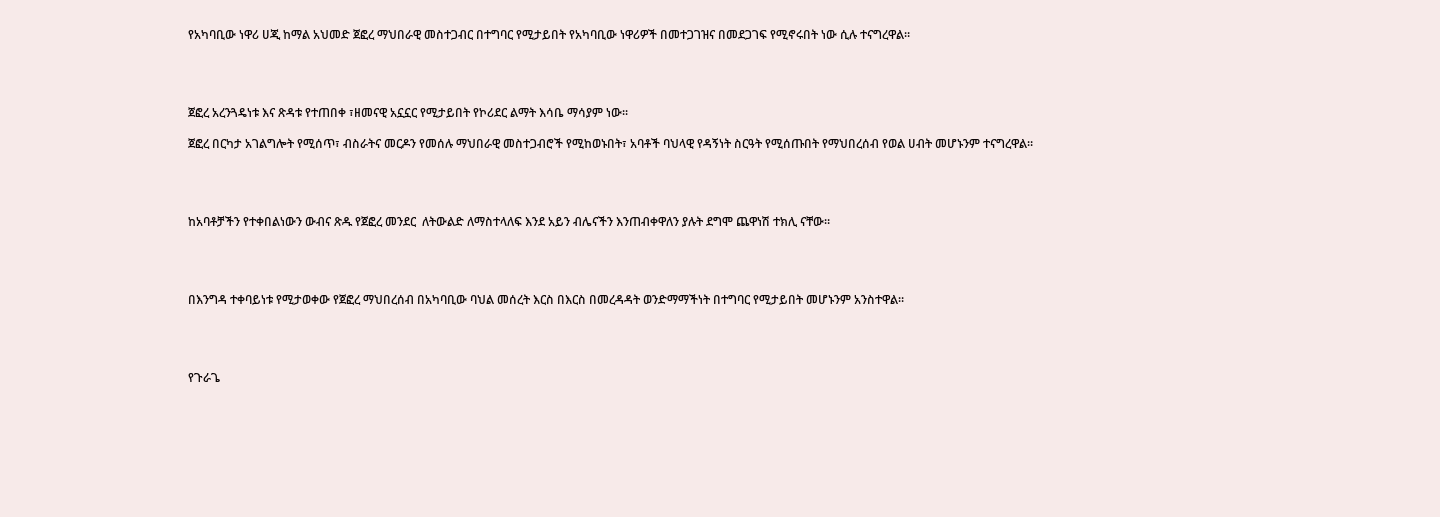የአካባቢው ነዋሪ ሀጂ ከማል አህመድ ጀፎረ ማህበራዊ መስተጋብር በተግባር የሚታይበት የአካባቢው ነዋሪዎች በመተጋገዝና በመደጋገፍ የሚኖሩበት ነው ሲሉ ተናግረዋል።




ጀፎረ አረንጓዴነቱ እና ጽዳቱ የተጠበቀ ፣ዘመናዊ አኗኗር የሚታይበት የኮሪደር ልማት እሳቤ ማሳያም ነው፡፡

ጀፎረ በርካታ አገልግሎት የሚሰጥ፣ ብስራትና መርዶን የመሰሉ ማህበራዊ መስተጋብሮች የሚከወኑበት፣ አባቶች ባህላዊ የዳኝነት ስርዓት የሚሰጡበት የማህበረሰብ የወል ሀብት መሆኑንም ተናግረዋል።




ከአባቶቻችን የተቀበልነውን ውብና ጽዱ የጀፎረ መንደር  ለትውልድ ለማስተላለፍ እንደ አይን ብሌናችን እንጠብቀዋለን ያሉት ደግሞ ጨዋነሽ ተክሊ ናቸው።




በእንግዳ ተቀባይነቱ የሚታወቀው የጀፎረ ማህበረሰብ በአካባቢው ባህል መሰረት እርስ በእርስ በመረዳዳት ወንድማማችነት በተግባር የሚታይበት መሆኑንም አንስተዋል።




የጉራጌ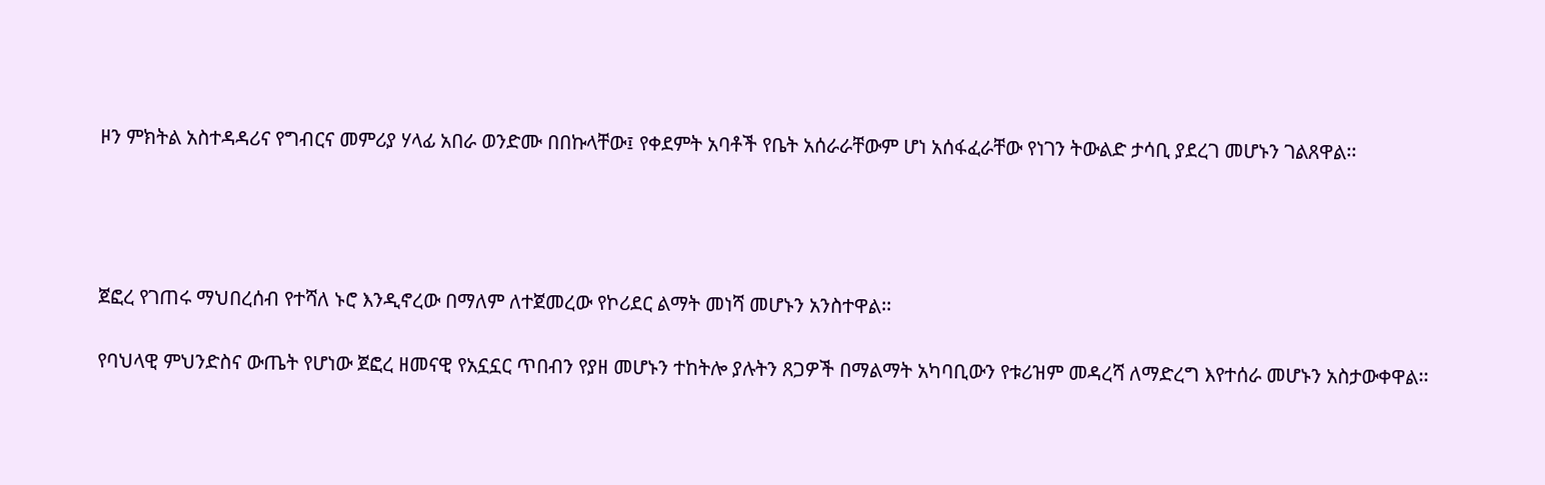ዞን ምክትል አስተዳዳሪና የግብርና መምሪያ ሃላፊ አበራ ወንድሙ በበኩላቸው፤ የቀደምት አባቶች የቤት አሰራራቸውም ሆነ አሰፋፈራቸው የነገን ትውልድ ታሳቢ ያደረገ መሆኑን ገልጸዋል፡፡




ጀፎረ የገጠሩ ማህበረሰብ የተሻለ ኑሮ እንዲኖረው በማለም ለተጀመረው የኮሪደር ልማት መነሻ መሆኑን አንስተዋል፡፡

የባህላዊ ምህንድስና ውጤት የሆነው ጀፎረ ዘመናዊ የአኗኗር ጥበብን የያዘ መሆኑን ተከትሎ ያሉትን ጸጋዎች በማልማት አካባቢውን የቱሪዝም መዳረሻ ለማድረግ እየተሰራ መሆኑን አስታውቀዋል፡፡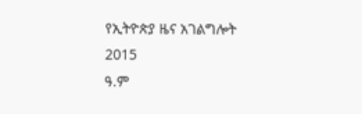የኢትዮጵያ ዜና አገልግሎት
2015
ዓ.ም